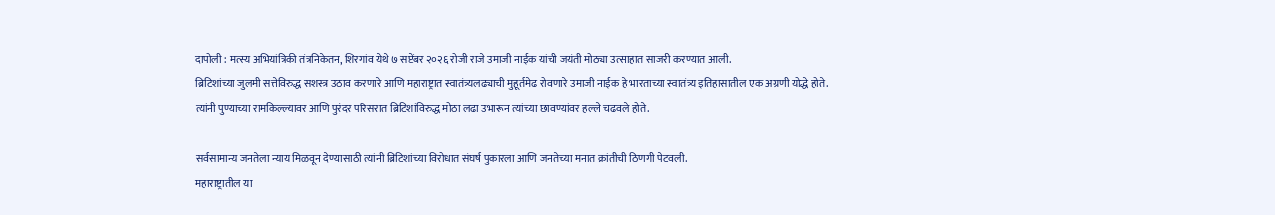दापोली : मत्स्य अभियांत्रिकी तंत्रनिकेतन, शिरगांव येथे ७ सप्टेंबर २०२६ रोजी राजे उमाजी नाईक यांची जयंती मोठ्या उत्साहात साजरी करण्यात आली.
ब्रिटिशांच्या जुलमी सत्तेविरुद्ध सशस्त्र उठाव करणारे आणि महाराष्ट्रात स्वातंत्र्यलढ्याची मुहूर्तमेढ रोवणारे उमाजी नाईक हे भारताच्या स्वातंत्र्य इतिहासातील एक अग्रणी योद्धे होते.
त्यांनी पुण्याच्या रामकिल्ल्यावर आणि पुरंदर परिसरात ब्रिटिशांविरुद्ध मोठा लढा उभारून त्यांच्या छावण्यांवर हल्ले चढवले होते.

सर्वसामान्य जनतेला न्याय मिळवून देण्यासाठी त्यांनी ब्रिटिशांच्या विरोधात संघर्ष पुकारला आणि जनतेच्या मनात क्रांतीची ठिणगी पेटवली.
महाराष्ट्रातील या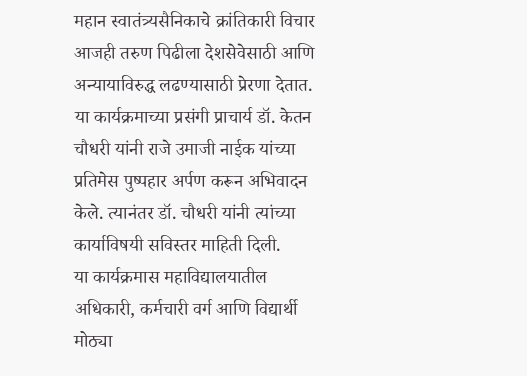महान स्वातंत्र्यसैनिकाचे क्रांतिकारी विचार आजही तरुण पिढीला देशसेवेसाठी आणि अन्यायाविरुद्ध लढण्यासाठी प्रेरणा देतात.
या कार्यक्रमाच्या प्रसंगी प्राचार्य डॉ. केतन चौधरी यांनी राजे उमाजी नाईक यांच्या प्रतिमेस पुष्पहार अर्पण करून अभिवादन केले. त्यानंतर डॉ. चौधरी यांनी त्यांच्या कार्याविषयी सविस्तर माहिती दिली.
या कार्यक्रमास महाविद्यालयातील अधिकारी, कर्मचारी वर्ग आणि विद्यार्थी मोठ्या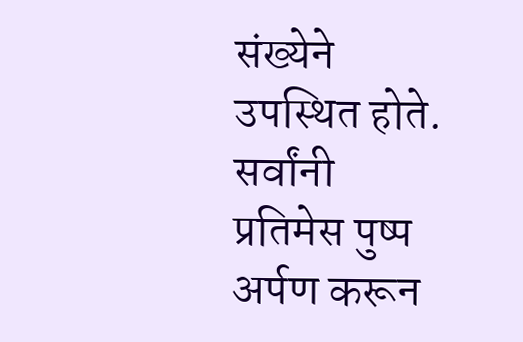संख्येने उपस्थित होते. सर्वांनी प्रतिमेस पुष्प अर्पण करून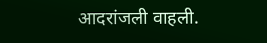आदरांजली वाहली.